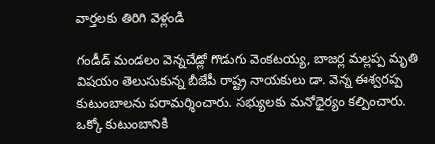వార్తలకు తిరిగి వెళ్లండి

గండీడ్ మండలం వెన్నచేడ్లో గొడుగు వెంకటయ్య, బాజర్ల మల్లప్ప మృతి విషయం తెలుసుకున్న బీజేపీ రాష్ట్ర నాయకులు డా. వెన్న ఈశ్వరప్ప కుటుంబాలను పరామర్శించారు. సభ్యులకు మనోధైర్యం కల్పించారు.
ఒక్కో కుటుంబానికి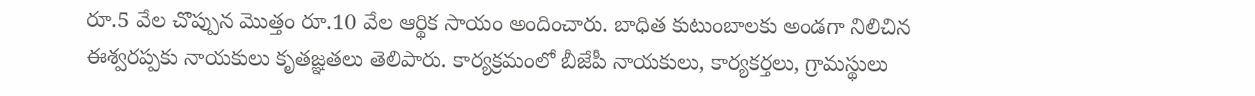రూ.5 వేల చొప్పున మొత్తం రూ.10 వేల ఆర్థిక సాయం అందించారు. బాధిత కుటుంబాలకు అండగా నిలిచిన ఈశ్వరప్పకు నాయకులు కృతజ్ఞతలు తెలిపారు. కార్యక్రమంలో బీజేపీ నాయకులు, కార్యకర్తలు, గ్రామస్థులు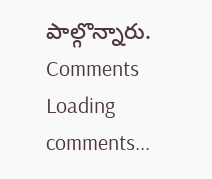పాల్గొన్నారు.
Comments
Loading comments...